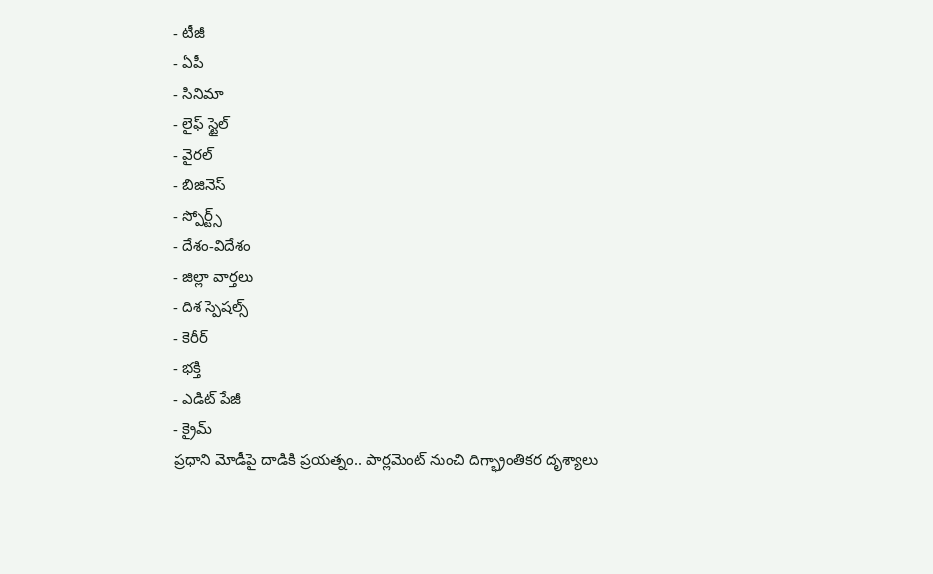- టీజీ
- ఏపీ
- సినిమా
- లైఫ్ స్టైల్
- వైరల్
- బిజినెస్
- స్పోర్ట్స్
- దేశం-విదేశం
- జిల్లా వార్తలు
- దిశ స్పెషల్స్
- కెరీర్
- భక్తి
- ఎడిట్ పేజీ
- క్రైమ్
ప్రధాని మోడీపై దాడికి ప్రయత్నం.. పార్లమెంట్ నుంచి దిగ్భ్రాంతికర దృశ్యాలు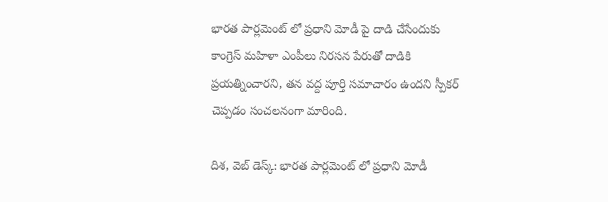భారత పార్లమెంట్ లో ప్రధాని మోడీ పై దాడి చేసేందుకు కాంగ్రెస్ మహిళా ఎంపీలు నిరసన పేరుతో దాడికి ప్రయత్నించారని, తన వద్ద పూర్తి సమాచారం ఉందని స్పీకర్ చెప్పడం సంచలనంగా మారింది.

దిశ, వెబ్ డెస్క్: భారత పార్లమెంట్ లో ప్రధాని మోడీ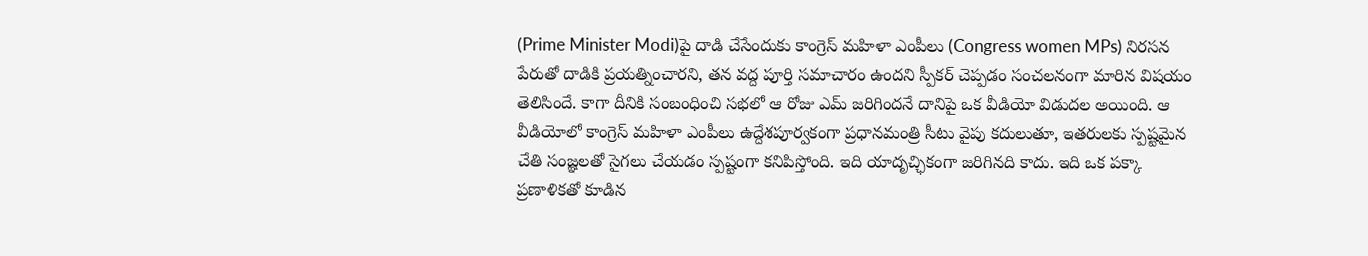(Prime Minister Modi)పై దాడి చేసేందుకు కాంగ్రెస్ మహిళా ఎంపీలు (Congress women MPs) నిరసన పేరుతో దాడికి ప్రయత్నించారని, తన వద్ద పూర్తి సమాచారం ఉందని స్పీకర్ చెప్పడం సంచలనంగా మారిన విషయం తెలిసిందే. కాగా దీనికి సంబంధించి సభలో ఆ రోజు ఎమ్ జరిగిందనే దానిపై ఒక వీడియో విడుదల అయింది. ఆ వీడియోలో కాంగ్రెస్ మహిళా ఎంపీలు ఉద్దేశపూర్వకంగా ప్రధానమంత్రి సీటు వైపు కదులుతూ, ఇతరులకు స్పష్టమైన చేతి సంజ్ఞలతో సైగలు చేయడం స్పష్టంగా కనిపిస్తోంది. ఇది యాదృచ్ఛికంగా జరిగినది కాదు. ఇది ఒక పక్కా ప్రణాళికతో కూడిన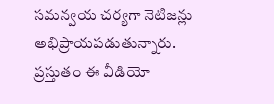సమన్వయ చర్యగా నెటిజన్లు అభిప్రాయపడుతున్నారు.
ప్రస్తుతం ఈ వీడియో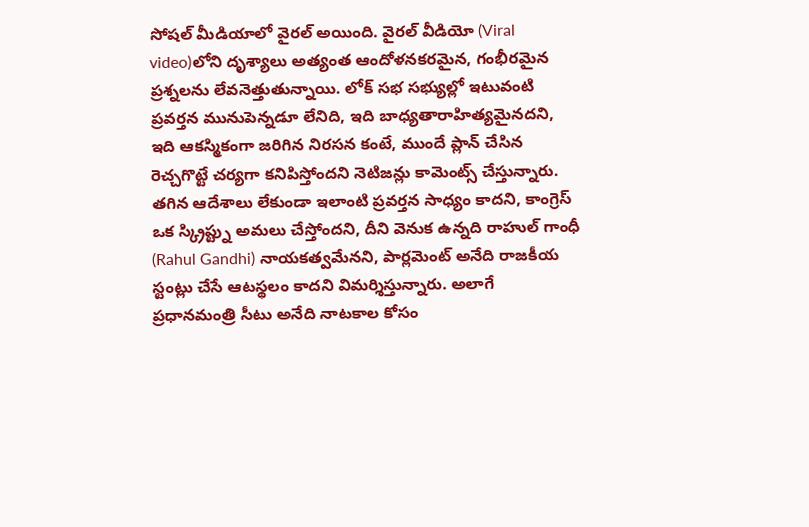సోషల్ మీడియాలో వైరల్ అయింది. వైరల్ వీడియో (Viral video)లోని దృశ్యాలు అత్యంత ఆందోళనకరమైన, గంభీరమైన ప్రశ్నలను లేవనెత్తుతున్నాయి. లోక్ సభ సభ్యుల్లో ఇటువంటి ప్రవర్తన మునుపెన్నడూ లేనిది, ఇది బాధ్యతారాహిత్యమైనదని, ఇది ఆకస్మికంగా జరిగిన నిరసన కంటే, ముందే ప్లాన్ చేసిన రెచ్చగొట్టే చర్యగా కనిపిస్తోందని నెటిజన్లు కామెంట్స్ చేస్తున్నారు.
తగిన ఆదేశాలు లేకుండా ఇలాంటి ప్రవర్తన సాధ్యం కాదని, కాంగ్రెస్ ఒక స్క్రిప్ట్ను అమలు చేస్తోందని, దీని వెనుక ఉన్నది రాహుల్ గాంధీ (Rahul Gandhi) నాయకత్వమేనని, పార్లమెంట్ అనేది రాజకీయ స్టంట్లు చేసే ఆటస్థలం కాదని విమర్శిస్తున్నారు. అలాగే ప్రధానమంత్రి సీటు అనేది నాటకాల కోసం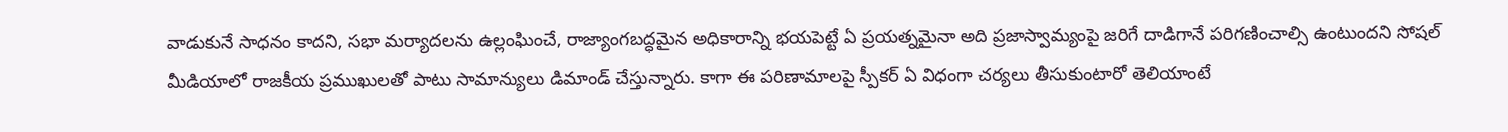వాడుకునే సాధనం కాదని, సభా మర్యాదలను ఉల్లంఘించే, రాజ్యాంగబద్ధమైన అధికారాన్ని భయపెట్టే ఏ ప్రయత్నమైనా అది ప్రజాస్వామ్యంపై జరిగే దాడిగానే పరిగణించాల్సి ఉంటుందని సోషల్ మీడియాలో రాజకీయ ప్రముఖులతో పాటు సామాన్యులు డిమాండ్ చేస్తున్నారు. కాగా ఈ పరిణామాలపై స్పీకర్ ఏ విధంగా చర్యలు తీసుకుంటారో తెలియాంటే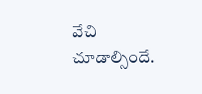వేచి చూడాల్సిందే.